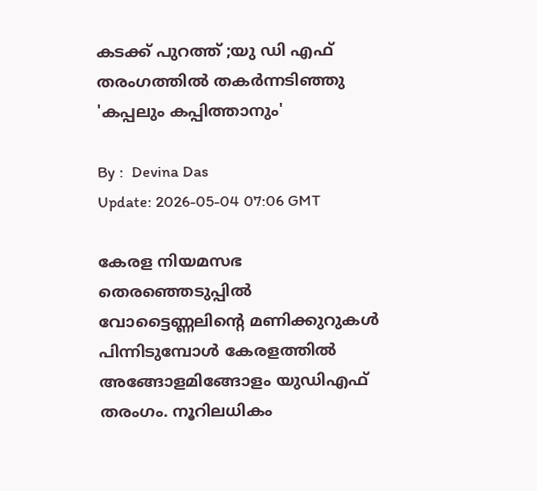കടക്ക് പുറത്ത് ;യു ഡി എഫ് തരംഗത്തിൽ തകർന്നടിഞ്ഞു 'കപ്പലും കപ്പിത്താനും'

By :  Devina Das
Update: 2026-05-04 07:06 GMT

കേരള നിയമസഭ തെരഞ്ഞെടുപ്പിൽ വോട്ടൈണ്ണലിന്റെ മണിക്കുറുകൾ പിന്നിടുമ്പോൾ കേരളത്തിൽ അങ്ങോളമിങ്ങോളം യുഡിഎഫ് തരംഗം. നൂറിലധികം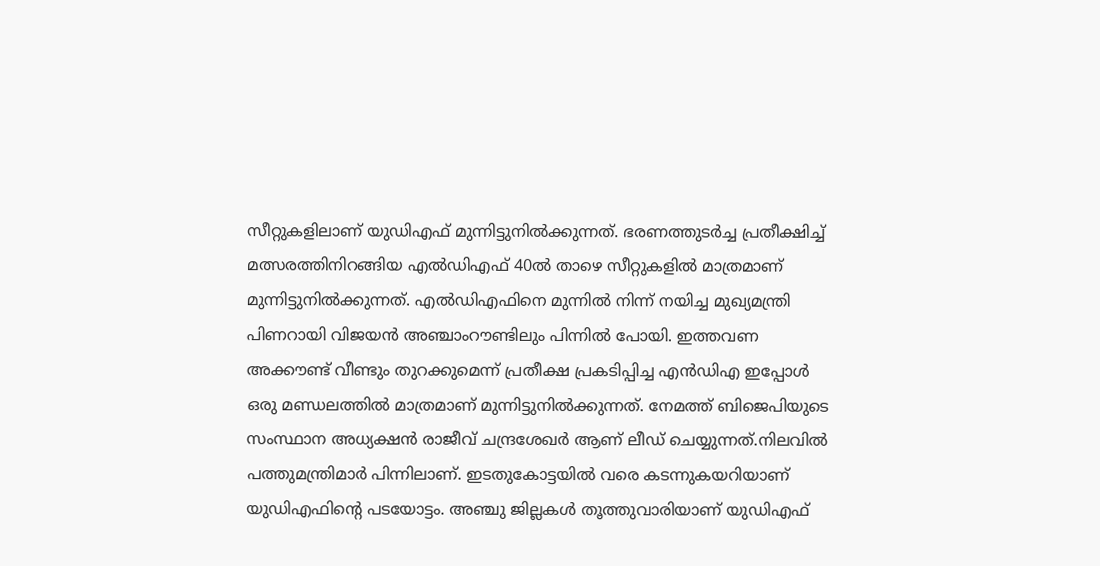സീറ്റുകളിലാണ് യുഡിഎഫ് മുന്നിട്ടുനിൽക്കുന്നത്. ഭരണത്തുടർച്ച പ്രതീക്ഷിച്ച് മത്സരത്തിനിറങ്ങിയ എൽഡിഎഫ് 40ൽ താഴെ സീറ്റുകളിൽ മാത്രമാണ് മുന്നിട്ടുനിൽക്കുന്നത്. എൽഡിഎഫിനെ മുന്നിൽ നിന്ന് നയിച്ച മുഖ്യമന്ത്രി പിണറായി വിജയൻ അഞ്ചാംറൗണ്ടിലും പിന്നിൽ പോയി. ഇത്തവണ അക്കൗണ്ട് വീണ്ടും തുറക്കുമെന്ന് പ്രതീക്ഷ പ്രകടിപ്പിച്ച എൻഡിഎ ഇപ്പോൾ ഒരു മണ്ഡലത്തിൽ മാത്രമാണ് മുന്നിട്ടുനിൽക്കുന്നത്. നേമത്ത് ബിജെപിയുടെ സംസ്ഥാന അധ്യക്ഷൻ രാജീവ് ചന്ദ്രശേഖർ ആണ് ലീഡ് ചെയ്യുന്നത്.നിലവിൽ പത്തുമന്ത്രിമാർ പിന്നിലാണ്. ഇടതുകോട്ടയിൽ വരെ കടന്നുകയറിയാണ് യുഡിഎഫിന്റെ പടയോട്ടം. അഞ്ചു ജില്ലകൾ തൂത്തുവാരിയാണ് യുഡിഎഫ്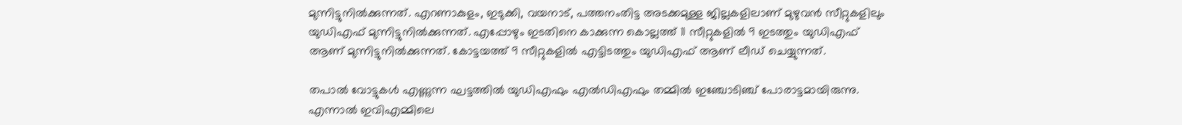മുന്നിട്ടുനിൽക്കുന്നത്. എറണാകുളം, ഇടുക്കി, വയനാട്, പത്തനംതിട്ട അടക്കമുള്ള ജില്ലകളിലാണ് മുഴുവൻ സീറ്റുകളിലും യുഡിഎഫ് മുന്നിട്ടുനിൽക്കുന്നത്. എപ്പോഴും ഇടതിനെ കാക്കുന്ന കൊല്ലത്ത് 11 സീറ്റുകളിൽ 9 ഇടത്തും യുഡിഎഫ് ആണ് മുന്നിട്ടുനിൽക്കുന്നത്. കോട്ടയത്ത് 9 സീറ്റുകളിൽ എട്ടിടത്തും യുഡിഎഫ് ആണ് ലീഡ് ചെയ്യുന്നത്.

തപാൽ വോട്ടുകൾ എണ്ണുന്ന ഘട്ടത്തിൽ യുഡിഎഫും എൽഡിഎഫും തമ്മിൽ ഇഞ്ചോടിഞ്ച് പോരാട്ടമായിരുന്നു. എന്നാൽ ഇവിഎമ്മിലെ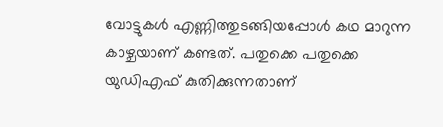വോട്ടുകൾ എണ്ണിത്തുടങ്ങിയപ്പോൾ കഥ മാറുന്ന കാഴ്ചയാണ് കണ്ടത്. പതുക്കെ പതുക്കെ യുഡിഎഫ് കുതിക്കുന്നതാണ്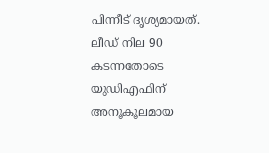പിന്നീട് ദൃശ്യമായത്. ലീഡ് നില 90 കടന്നതോടെ യുഡിഎഫിന് അനൂകൂലമായ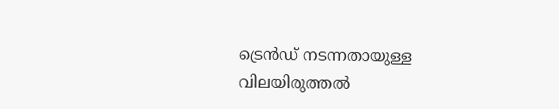ട്രെൻഡ് നടന്നതായുള്ള വിലയിരുത്തൽ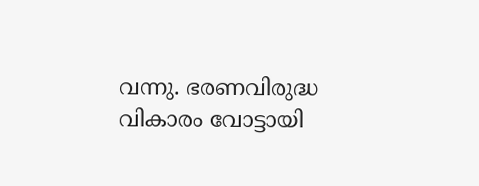വന്നു. ഭരണവിരുദ്ധ വികാരം വോട്ടായി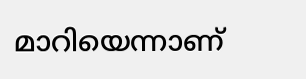മാറിയെന്നാണ്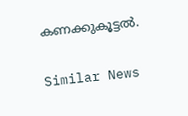കണക്കുകൂട്ടൽ.

Similar News